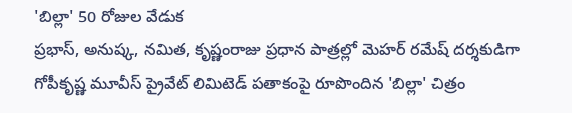'బిల్లా' 50 రోజుల వేడుక
ప్రభాస్, అనుష్క, నమిత, కృష్ణంరాజు ప్రధాన పాత్రల్లో మెహర్ రమేష్ దర్శకుడిగా గోపీకృష్ణ మూవీస్ ప్రైవేట్ లిమిటెడ్ పతాకంపై రూపొందిన 'బిల్లా' చిత్రం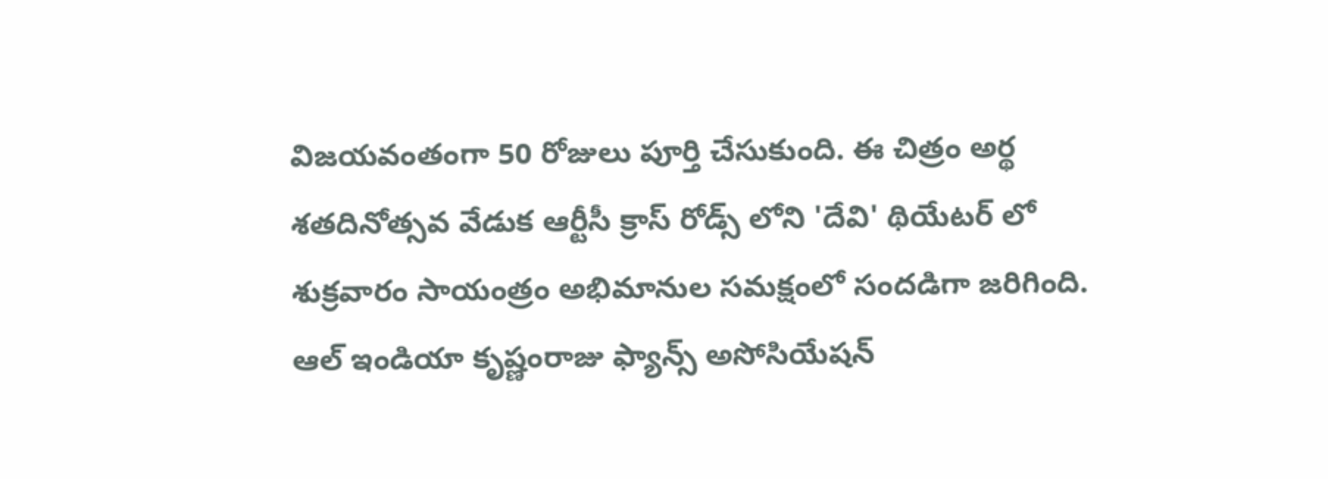విజయవంతంగా 50 రోజులు పూర్తి చేసుకుంది. ఈ చిత్రం అర్థ శతదినోత్సవ వేడుక ఆర్టీసీ క్రాస్ రోడ్స్ లోని 'దేవి' థియేటర్ లో శుక్రవారం సాయంత్రం అభిమానుల సమక్షంలో సందడిగా జరిగింది. ఆల్ ఇండియా కృష్ణంరాజు ఫ్యాన్స్ అసోసియేషన్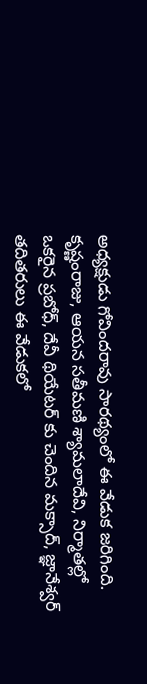అధ్యక్షుడు గోవిందరావు సారథ్యంలో ఈ వేడుక జరిగింది. కృష్ణంరాజు, ఆయన సతీమణి శ్యామలాదేవి, నిర్మాతల్లో ఒకరైన ప్రబోధ్, దేవీ థియేటర్ కు చెందిన మక్సాద్, జ్ఞానేశ్వర్ తదితరులు ఈ వేడుకలో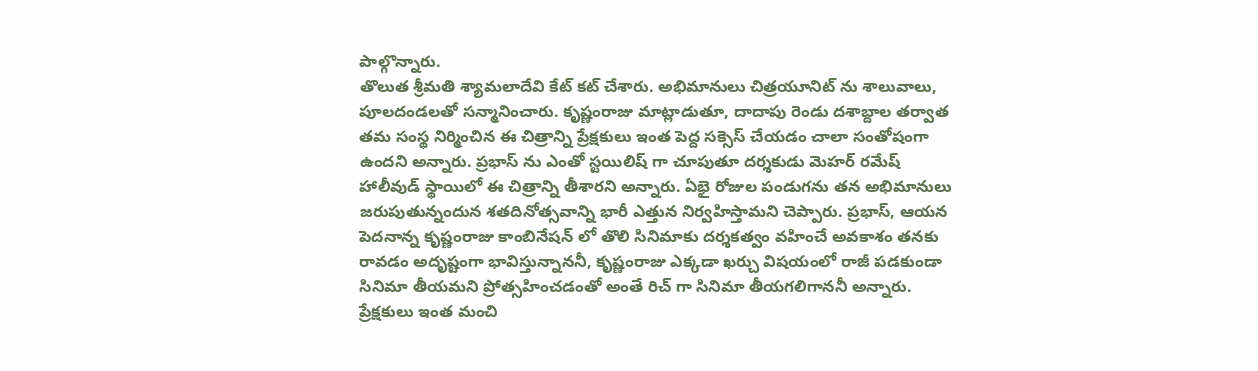పాల్గొన్నారు.
తొలుత శ్రీమతి శ్యామలాదేవి కేట్ కట్ చేశారు. అభిమానులు చిత్రయూనిట్ ను శాలువాలు, పూలదండలతో సన్మానించారు. కృష్ణంరాజు మాట్లాడుతూ, దాదాపు రెండు దశాబ్దాల తర్వాత తమ సంస్థ నిర్మించిన ఈ చిత్రాన్ని ప్రేక్షకులు ఇంత పెద్ద సక్సెస్ చేయడం చాలా సంతోషంగా ఉందని అన్నారు. ప్రభాస్ ను ఎంతో స్టయిలిష్ గా చూపుతూ దర్శకుడు మెహర్ రమేష్ హాలీవుడ్ స్థాయిలో ఈ చిత్రాన్ని తీశారని అన్నారు. ఏభై రోజుల పండుగను తన అభిమానులు జరుపుతున్నందున శతదినోత్సవాన్ని భారీ ఎత్తున నిర్వహిస్తామని చెప్పారు. ప్రభాస్, ఆయన పెదనాన్న కృష్ణంరాజు కాంబినేషన్ లో తొలి సినిమాకు దర్శకత్వం వహించే అవకాశం తనకు రావడం అదృష్టంగా భావిస్తున్నాననీ, కృష్ణంరాజు ఎక్కడా ఖర్చు విషయంలో రాజీ పడకుండా సినిమా తీయమని ప్రోత్సహించడంతో అంతే రిచ్ గా సినిమా తీయగలిగాననీ అన్నారు. ప్రేక్షకులు ఇంత మంచి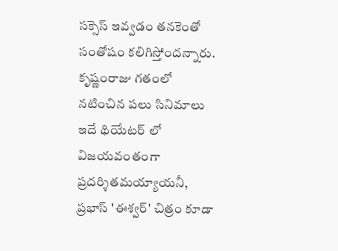సక్సెస్ ఇవ్వడం తనకెంతో సంతోషం కలిగిస్తోందన్నారు. కృష్ణంరాజు గతంలో నటించిన పలు సినిమాలు ఇదే థియేటర్ లో విజయవంతంగా ప్రదర్శితమయ్యాయనీ, ప్రభాస్ 'ఈశ్వర్' చిత్రం కూడా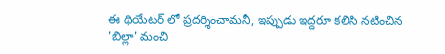ఈ థియేటర్ లో ప్రదర్శించామనీ, ఇప్పుడు ఇద్దరూ కలిసి నటించిన 'బిల్లా' మంచి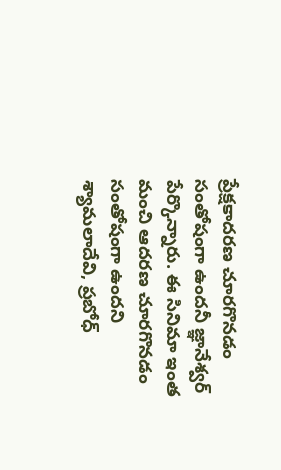ప్రేక్షకాదరణ చూరగొనడం సంతోషంగా ఉందనీ జ్ఞానేశ్వర్ పేర్కొన్నారు. ఈ సినిమా ఇంత మంచి ఆదరణ చూరగొనడం సంతోషంగా ఉందని శ్యామలాదేవి, ప్రబోధ్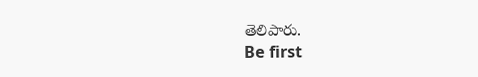తెలిపారు.
Be first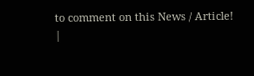to comment on this News / Article!
|